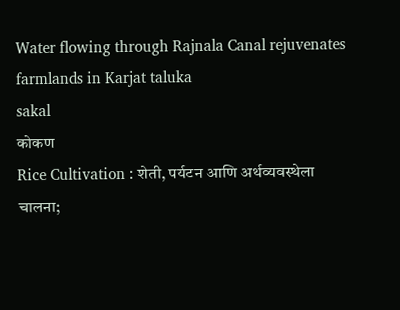Water flowing through Rajnala Canal rejuvenates farmlands in Karjat taluka
sakal
कोकण
Rice Cultivation : शेती, पर्यटन आणि अर्थव्यवस्थेला चालना;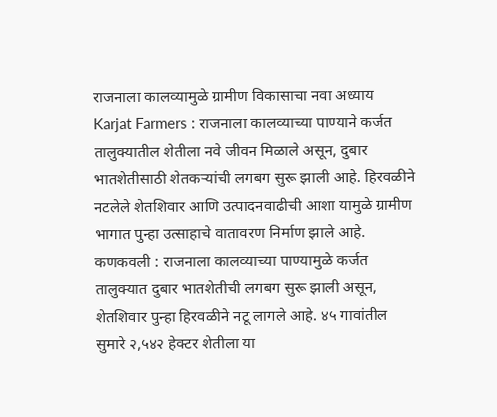राजनाला कालव्यामुळे ग्रामीण विकासाचा नवा अध्याय
Karjat Farmers : राजनाला कालव्याच्या पाण्याने कर्जत तालुक्यातील शेतीला नवे जीवन मिळाले असून, दुबार भातशेतीसाठी शेतकऱ्यांची लगबग सुरू झाली आहे. हिरवळीने नटलेले शेतशिवार आणि उत्पादनवाढीची आशा यामुळे ग्रामीण भागात पुन्हा उत्साहाचे वातावरण निर्माण झाले आहे.
कणकवली : राजनाला कालव्याच्या पाण्यामुळे कर्जत तालुक्यात दुबार भातशेतीची लगबग सुरू झाली असून, शेतशिवार पुन्हा हिरवळीने नटू लागले आहे. ४५ गावांतील सुमारे २,५४२ हेक्टर शेतीला या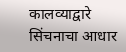कालव्याद्वारे सिंचनाचा आधार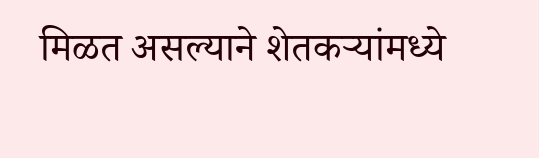मिळत असल्याने शेतकऱ्यांमध्ये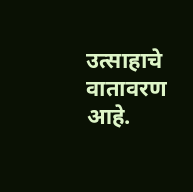उत्साहाचे वातावरण आहे.